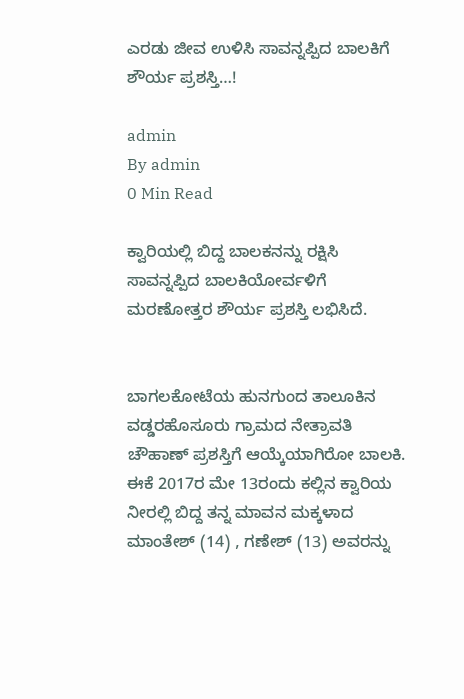ಎರಡು ಜೀವ ಉಳಿಸಿ ಸಾವನ್ನಪ್ಪಿದ ಬಾಲಕಿಗೆ‌ ಶೌರ್ಯ ಪ್ರಶಸ್ತಿ…!

admin
By admin
0 Min Read

ಕ್ವಾರಿಯಲ್ಲಿ ಬಿದ್ದ‌ ಬಾಲಕನನ್ನು‌ ರಕ್ಷಿಸಿ ಸಾವನ್ನಪ್ಪಿದ ಬಾಲಕಿಯೋರ್ವಳಿಗೆ ಮರಣೋತ್ತರ ಶೌರ್ಯ ಪ್ರಶಸ್ತಿ ಲಭಿಸಿದೆ.


ಬಾಗಲಕೋಟೆಯ ಹುನಗುಂದ ತಾಲೂಕಿನ ವಡ್ಡರಹೊಸೂರು ಗ್ರಾಮದ ನೇತ್ರಾವತಿ ಚೌಹಾಣ್‌ ಪ್ರಶಸ್ತಿಗೆ ಆಯ್ಕೆಯಾಗಿರೋ ಬಾಲಕಿ.
ಈಕೆ 2017ರ ಮೇ 13ರಂದು‌ ಕಲ್ಲಿನ ಕ್ವಾರಿಯ ನೀರಲ್ಲಿ ಬಿದ್ದ ತನ್ನ ಮಾವನ ಮಕ್ಕಳಾದ ಮಾಂತೇಶ್ (14) , ಗಣೇಶ್ (13) ಅವರನ್ನು‌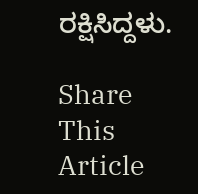ರಕ್ಷಿಸಿದ್ದಳು.

Share This Article